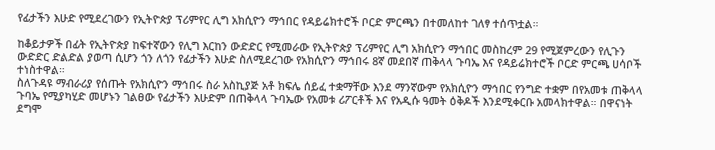የፊታችን እሁድ የሚደረገውን የኢትዮጵያ ፕሪምየር ሊግ አክሲዮን ማኅበር የዳይሬክተሮች ቦርድ ምርጫን በተመለከተ ገለፃ ተሰጥቷል።

ከቆይታዎች በፊት የኢትዮጵያ ከፍተኛውን የሊግ እርከን ውድድር የሚመራው የኢትዮጵያ ፕሪምየር ሊግ አክሲዮን ማኅበር መስከረም 29 የሚጀምረውን የሊጉን ውድድር ድልድል ያወጣ ሲሆን ጎን ለጎን የፊታችን እሁድ ስለሚደረገው የአክሲዮን ማኅበሩ 8ኛ መደበኛ ጠቅላላ ጉባኤ እና የዳይሬክተሮች ቦርድ ምርጫ ሀሳቦች ተነስተዋል።
ስለጉዳዩ ማብራሪያ የሰጡት የአክሲዮን ማኅበሩ ስራ አስኪያጅ አቶ ክፍሌ ሰይፈ ተቋማቸው እንደ ማንኛውም የአክሲዮን ማኅበር የንግድ ተቋም በየአመቱ ጠቅላላ ጉባኤ የሚያካሂድ መሆኑን ገልፀው የፊታችን እሁድም በጠቅላላ ጉባኤው የአመቱ ሪፖርቶች እና የአዲሱ ዓመት ዕቅዶች እንደሚቀርቡ አመላክተዋል። በዋናነት ደግሞ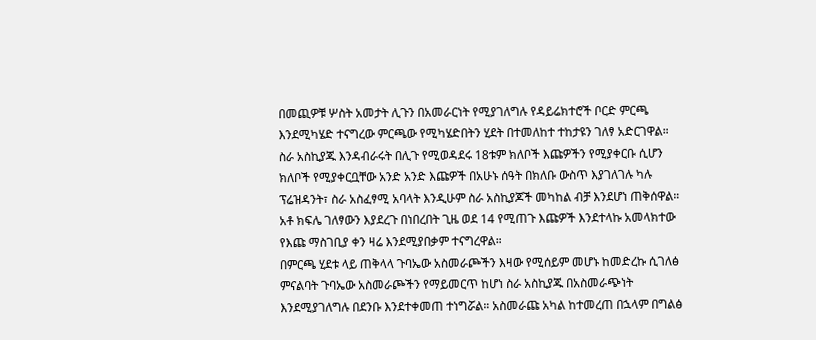በመጪዎቹ ሦስት አመታት ሊጉን በአመራርነት የሚያገለግሉ የዳይሬክተሮች ቦርድ ምርጫ እንደሚካሄድ ተናግረው ምርጫው የሚካሄድበትን ሂደት በተመለከተ ተከታዩን ገለፃ አድርገዋል።
ስራ አስኪያጁ እንዳብራሩት በሊጉ የሚወዳደሩ 18ቱም ክለቦች እጩዎችን የሚያቀርቡ ሲሆን ክለቦች የሚያቀርቧቸው አንድ አንድ እጩዎች በአሁኑ ሰዓት በክለቡ ውስጥ እያገለገሉ ካሉ ፕሬዝዳንት፣ ስራ አስፈፃሚ አባላት እንዲሁም ስራ አስኪያጆች መካከል ብቻ እንደሆነ ጠቅሰዋል። አቶ ክፍሌ ገለፃውን እያደረጉ በነበረበት ጊዜ ወደ 14 የሚጠጉ እጩዎች እንደተላኩ አመላክተው የእጩ ማስገቢያ ቀን ዛሬ እንደሚያበቃም ተናግረዋል።
በምርጫ ሂደቱ ላይ ጠቅላላ ጉባኤው አስመራጮችን እዛው የሚሰይም መሆኑ ከመድረኩ ሲገለፅ ምናልባት ጉባኤው አስመራጮችን የማይመርጥ ከሆነ ስራ አስኪያጁ በአስመራጭነት እንደሚያገለግሉ በደንቡ እንደተቀመጠ ተነግሯል። አስመራጩ አካል ከተመረጠ በኋላም በግልፅ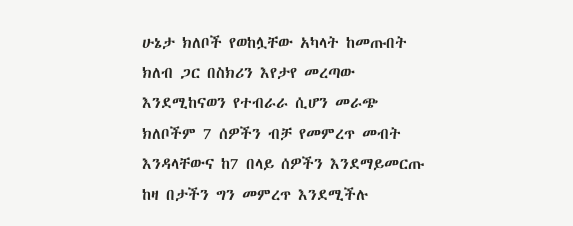ሁኔታ ክለቦች የወከሏቸው አካላት ከመጡበት ክለብ ጋር በስክሪን እየታየ መረጣው እንደሚከናወን የተብራራ ሲሆን መራጭ ክለቦችም 7 ሰዎችን ብቻ የመምረጥ መብት እንዳላቸውና ከ7 በላይ ሰዎችን እንደማይመርጡ ከዛ በታችን ግን መምረጥ እንደሚችሉ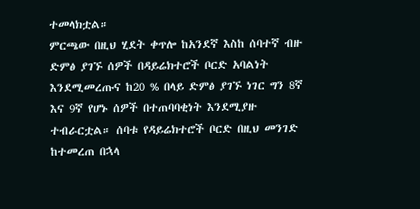ተመላክቷል።
ምርጫው በዚህ ሂደት ቀጥሎ ከአንደኛ እስከ ሰባተኛ ብዙ ድምፅ ያገኙ ሰዎች በዳይሬክተሮች ቦርድ አባልነት እንደሚመረጡና ከ20 % በላይ ድምፅ ያገኙ ነገር ግን 8ኛ እና 9ኛ የሆኑ ሰዎች በተጠባባቂነት እንደሚያዙ ተብራርቷል። ሰባቱ የዳይሬክተሮች ቦርድ በዚህ መንገድ ከተመረጠ በኋላ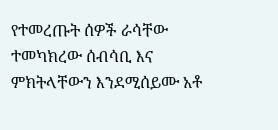የተመረጡት ሰዎች ራሳቸው ተመካክረው ሰብሳቢ እና ምክትላቸውን እንደሚሰይሙ አቶ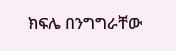ክፍሌ በንግግራቸው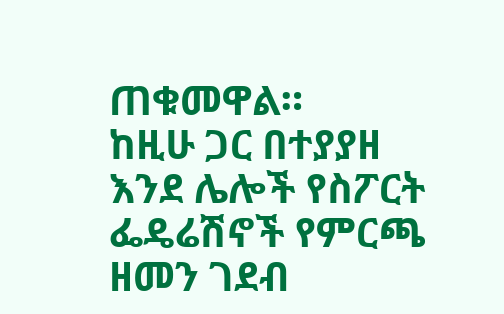ጠቁመዋል።
ከዚሁ ጋር በተያያዘ እንደ ሌሎች የስፖርት ፌዴሬሽኖች የምርጫ ዘመን ገደብ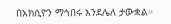በአክሲዮን ማኅበሩ እንደሌለ ታውቋል።